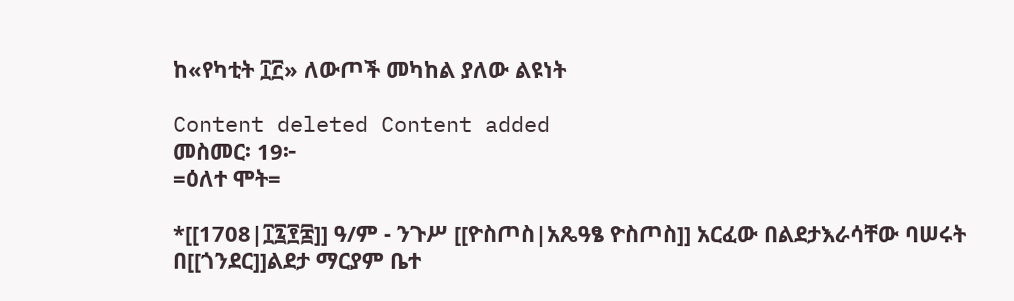ከ«የካቲት ፲፫» ለውጦች መካከል ያለው ልዩነት

Content deleted Content added
መስመር፡ 19፦
=ዕለተ ሞት=

*[[1708|፲፯፻፰]] ዓ/ም - ንጉሥ [[ዮስጦስ|አጼዓፄ ዮስጦስ]] አርፈው በልደታእራሳቸው ባሠሩት በ[[ጎንደር]]ልደታ ማርያም ቤተ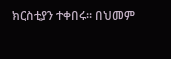ክርስቲያን ተቀበሩ። በህመም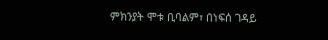ምክንያት ሞቱ ቢባልም፣ በነፍሰ ገዳይ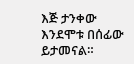እጅ ታንቀው እንደሞቱ በሰፊው ይታመናል።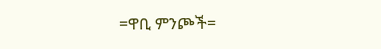=ዋቢ ምንጮች=